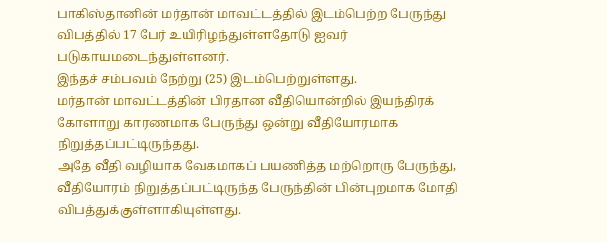பாகிஸ்தானின் மர்தான் மாவட்டத்தில் இடம்பெற்ற பேருந்து விபத்தில் 17 பேர் உயிரிழந்துள்ளதோடு ஐவர் படுகாயமடைந்துள்ளனர்.
இந்தச் சம்பவம் நேற்று (25) இடம்பெற்றுள்ளது.
மர்தான் மாவட்டத்தின் பிரதான வீதியொன்றில் இயந்திரக் கோளாறு காரணமாக பேருந்து ஒன்று வீதியோரமாக நிறுத்தப்பட்டிருந்தது.
அதே வீதி வழியாக வேகமாகப் பயணித்த மற்றொரு பேருந்து, வீதியோரம் நிறுத்தப்பட்டிருந்த பேருந்தின் பின்புறமாக மோதி விபத்துக்குள்ளாகியுள்ளது.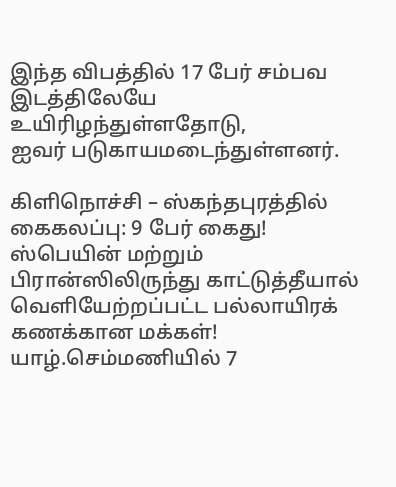இந்த விபத்தில் 17 பேர் சம்பவ இடத்திலேயே உயிரிழந்துள்ளதோடு,
ஐவர் படுகாயமடைந்துள்ளனர்.

கிளிநொச்சி – ஸ்கந்தபுரத்தில் கைகலப்பு: 9 பேர் கைது!
ஸ்பெயின் மற்றும் பிரான்ஸிலிருந்து காட்டுத்தீயால் வெளியேற்றப்பட்ட பல்லாயிரக் கணக்கான மக்கள்!
யாழ்.செம்மணியில் 7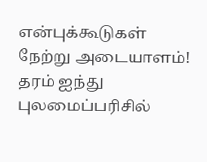என்புக்கூடுகள் நேற்று அடையாளம்!
தரம் ஐந்து புலமைப்பரிசில்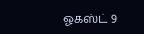ஓகஸ்ட் 9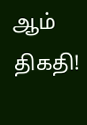ஆம் திகதி!